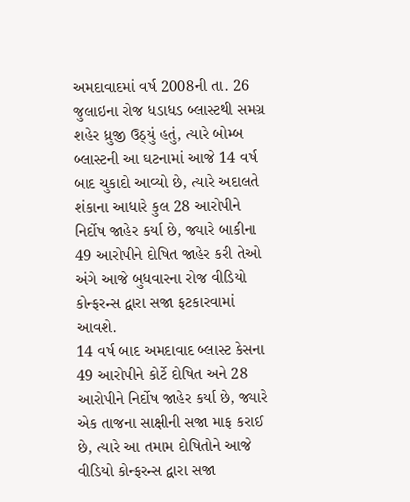અમદાવાદમાં વર્ષ 2008ની તા. 26 જુલાઇના રોજ ધડાધડ બ્લાસ્ટથી સમગ્ર શહેર ધ્રુજી ઉઠ્યું હતું, ત્યારે બોમ્બ બ્લાસ્ટની આ ઘટનામાં આજે 14 વર્ષ બાદ ચુકાદો આવ્યો છે, ત્યારે અદાલતે શંકાના આધારે કુલ 28 આરોપીને નિર્દોષ જાહેર કર્યા છે, જ્યારે બાકીના 49 આરોપીને દોષિત જાહેર કરી તેઓ અંગે આજે બુધવારના રોજ વીડિયો કોન્ફરન્સ દ્વારા સજા ફટકારવામાં આવશે.
14 વર્ષ બાદ અમદાવાદ બ્લાસ્ટ કેસના 49 આરોપીને કોર્ટે દોષિત અને 28 આરોપીને નિર્દોષ જાહેર કર્યા છે, જ્યારે એક તાજના સાક્ષીની સજા માફ કરાઈ છે, ત્યારે આ તમામ દોષિતોને આજે વીડિયો કોન્ફરન્સ દ્વારા સજા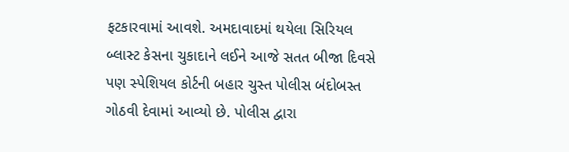ફટકારવામાં આવશે. અમદાવાદમાં થયેલા સિરિયલ બ્લાસ્ટ કેસના ચુકાદાને લઈને આજે સતત બીજા દિવસે પણ સ્પેશિયલ કોર્ટની બહાર ચુસ્ત પોલીસ બંદોબસ્ત ગોઠવી દેવામાં આવ્યો છે. પોલીસ દ્વારા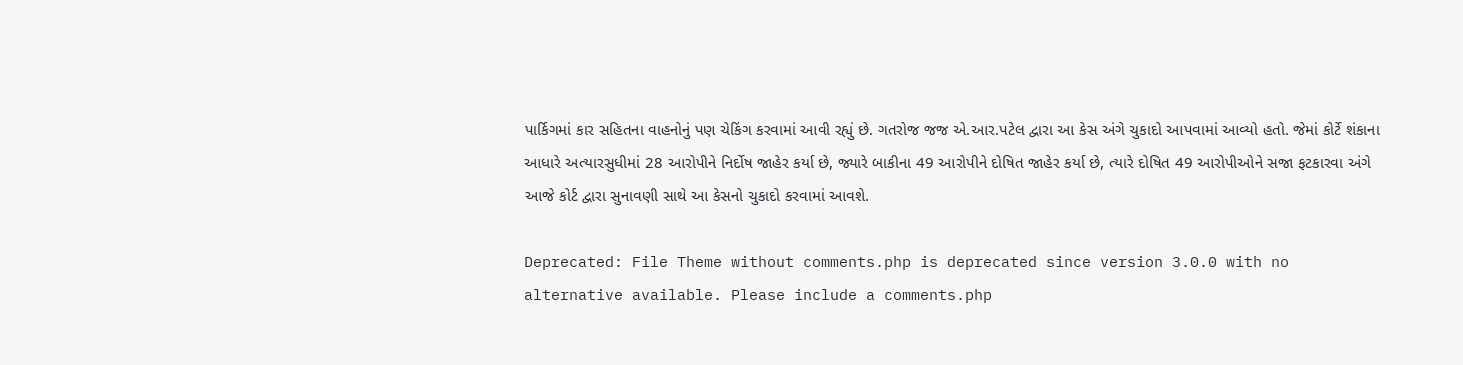પાર્કિગમાં કાર સહિતના વાહનોનું પણ ચેકિંગ કરવામાં આવી રહ્યું છે. ગતરોજ જજ એ.આર.પટેલ દ્વારા આ કેસ અંગે ચુકાદો આપવામાં આવ્યો હતો. જેમાં કોર્ટે શંકાના આધારે અત્યારસુધીમાં 28 આરોપીને નિર્દોષ જાહેર કર્યા છે, જ્યારે બાકીના 49 આરોપીને દોષિત જાહેર કર્યા છે, ત્યારે દોષિત 49 આરોપીઓને સજા ફટકારવા અંગે આજે કોર્ટ દ્વારા સુનાવણી સાથે આ કેસનો ચુકાદો કરવામાં આવશે.

Deprecated: File Theme without comments.php is deprecated since version 3.0.0 with no alternative available. Please include a comments.php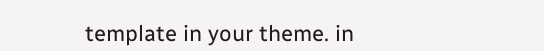template in your theme. in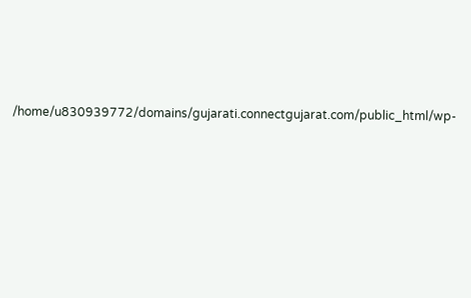/home/u830939772/domains/gujarati.connectgujarat.com/public_html/wp-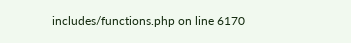includes/functions.php on line 6170